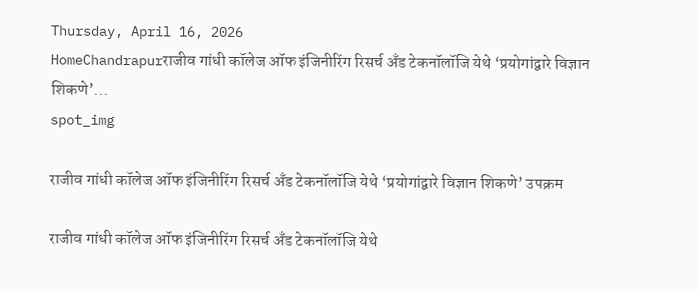Thursday, April 16, 2026
HomeChandrapurराजीव गांधी कॉलेज ऑफ इंजिनीरिंग रिसर्च अँड टेकनॉलॉजि येथे ‘प्रयोगांद्वारे विज्ञान शिकणे’...
spot_img

राजीव गांधी कॉलेज ऑफ इंजिनीरिंग रिसर्च अँड टेकनॉलॉजि येथे ‘प्रयोगांद्वारे विज्ञान शिकणे’ उपक्रम

राजीव गांधी कॉलेज ऑफ इंजिनीरिंग रिसर्च अँड टेकनॉलॉजि येथे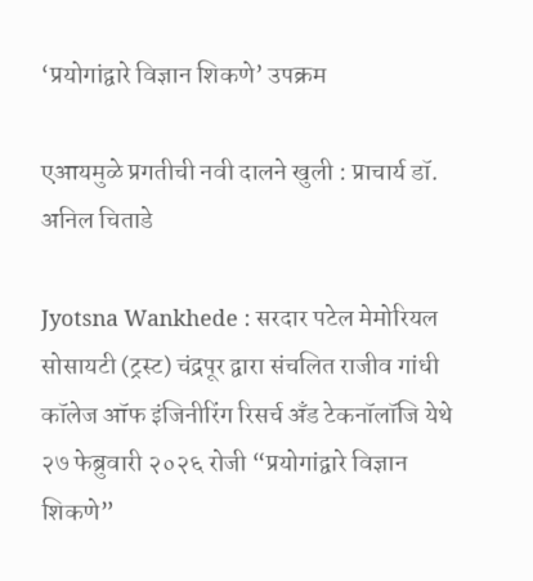‘प्रयोगांद्वारे विज्ञान शिकणे’ उपक्रम

एआयमुळे प्रगतीची नवी दालने खुली : प्राचार्य डॉ. अनिल चिताडे

Jyotsna Wankhede : सरदार पटेल मेमोरियल सोसायटी (ट्रस्ट) चंद्रपूर द्वारा संचलित राजीव गांधी कॉलेज ऑफ इंजिनीरिंग रिसर्च अँड टेकनॉलॉजि येथे २७ फेब्रुवारी २०२६ रोजी “प्रयोगांद्वारे विज्ञान शिकणे”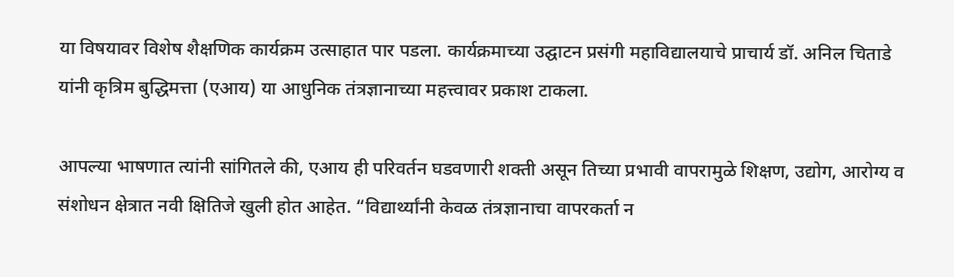या विषयावर विशेष शैक्षणिक कार्यक्रम उत्साहात पार पडला. कार्यक्रमाच्या उद्घाटन प्रसंगी महाविद्यालयाचे प्राचार्य डॉ. अनिल चिताडे यांनी कृत्रिम बुद्धिमत्ता (एआय) या आधुनिक तंत्रज्ञानाच्या महत्त्वावर प्रकाश टाकला.

आपल्या भाषणात त्यांनी सांगितले की, एआय ही परिवर्तन घडवणारी शक्ती असून तिच्या प्रभावी वापरामुळे शिक्षण, उद्योग, आरोग्य व संशोधन क्षेत्रात नवी क्षितिजे खुली होत आहेत. “विद्यार्थ्यांनी केवळ तंत्रज्ञानाचा वापरकर्ता न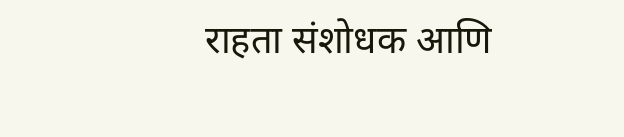राहता संशोधक आणि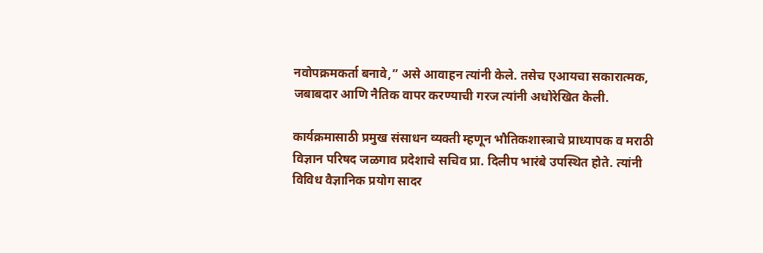नवोपक्रमकर्ता बनावे,” असे आवाहन त्यांनी केले. तसेच एआयचा सकारात्मक, जबाबदार आणि नैतिक वापर करण्याची गरज त्यांनी अधोरेखित केली.

कार्यक्रमासाठी प्रमुख संसाधन व्यक्ती म्हणून भौतिकशास्त्राचे प्राध्यापक व मराठी विज्ञान परिषद जळगाव प्रदेशाचे सचिव प्रा. दिलीप भारंबे उपस्थित होते. त्यांनी विविध वैज्ञानिक प्रयोग सादर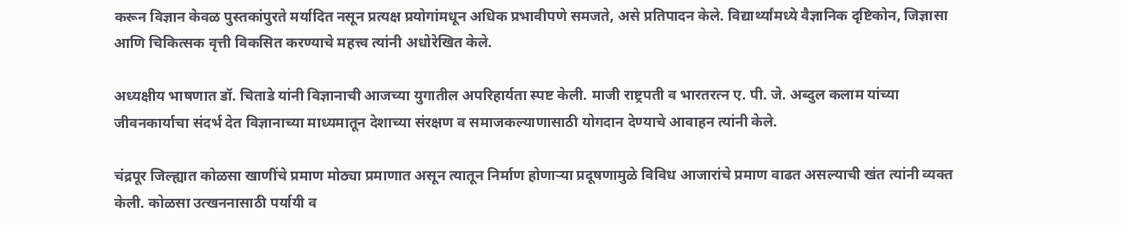करून विज्ञान केवळ पुस्तकांपुरते मर्यादित नसून प्रत्यक्ष प्रयोगांमधून अधिक प्रभावीपणे समजते, असे प्रतिपादन केले. विद्यार्थ्यांमध्ये वैज्ञानिक दृष्टिकोन, जिज्ञासा आणि चिकित्सक वृत्ती विकसित करण्याचे महत्त्व त्यांनी अधोरेखित केले.

अध्यक्षीय भाषणात डॉ. चिताडे यांनी विज्ञानाची आजच्या युगातील अपरिहार्यता स्पष्ट केली. माजी राष्ट्रपती व भारतरत्न ए. पी. जे. अब्दुल कलाम यांच्या जीवनकार्याचा संदर्भ देत विज्ञानाच्या माध्यमातून देशाच्या संरक्षण व समाजकल्याणासाठी योगदान देण्याचे आवाहन त्यांनी केले.

चंद्रपूर जिल्ह्यात कोळसा खाणींचे प्रमाण मोठ्या प्रमाणात असून त्यातून निर्माण होणाऱ्या प्रदूषणामुळे विविध आजारांचे प्रमाण वाढत असल्याची खंत त्यांनी व्यक्त केली. कोळसा उत्खननासाठी पर्यायी व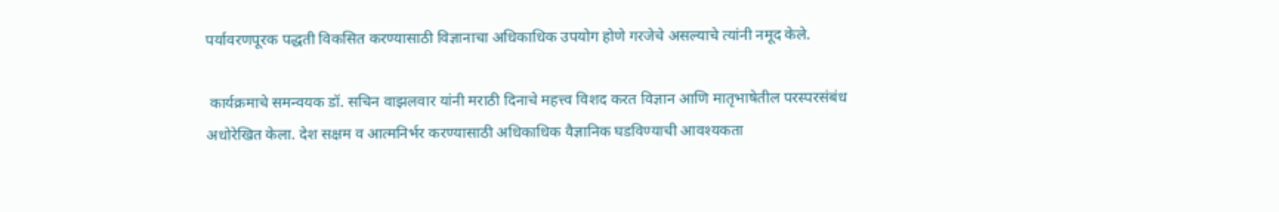पर्यावरणपूरक पद्धती विकसित करण्यासाठी विज्ञानाचा अधिकाधिक उपयोग होणे गरजेचे असल्याचे त्यांनी नमूद केले.

 कार्यक्रमाचे समन्वयक डॉ. सचिन वाझलवार यांनी मराठी दिनाचे महत्त्व विशद करत विज्ञान आणि मातृभाषेतील परस्परसंबंध अधोरेखित केला. देश सक्षम व आत्मनिर्भर करण्यासाठी अधिकाधिक वैज्ञानिक घडविण्याची आवश्यकता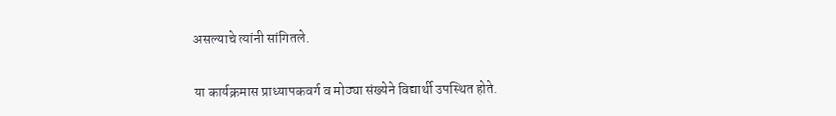असल्याचे त्यांनी सांगितले.

या कार्यक्रमास प्राध्यापकवर्ग व मोठ्या संख्येने विद्यार्थी उपस्थित होते.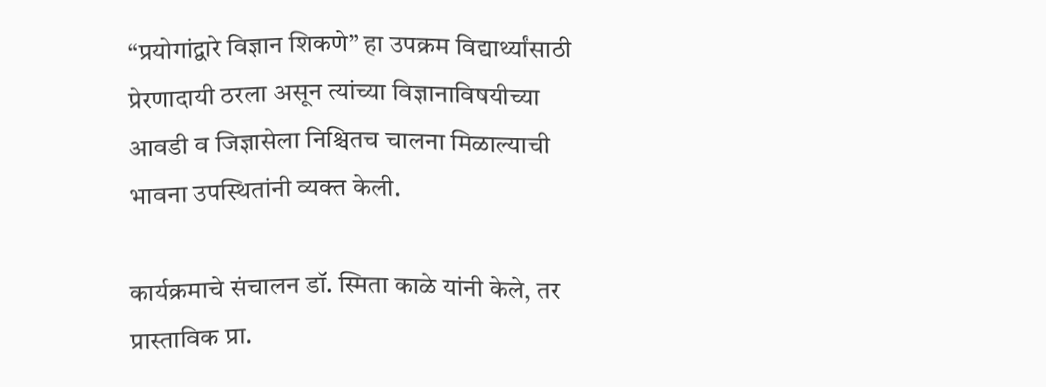“प्रयोगांद्वारे विज्ञान शिकणे” हा उपक्रम विद्यार्थ्यांसाठी प्रेरणादायी ठरला असून त्यांच्या विज्ञानाविषयीच्या आवडी व जिज्ञासेला निश्चितच चालना मिळाल्याची भावना उपस्थितांनी व्यक्त केली.

कार्यक्रमाचे संचालन डॉ. स्मिता काळे यांनी केले, तर प्रास्ताविक प्रा.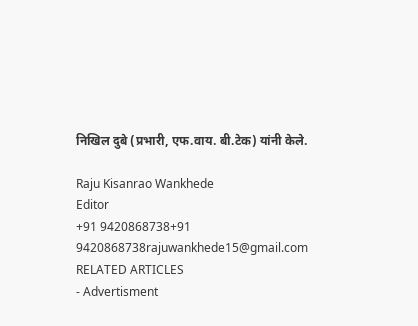निखिल दुबे (प्रभारी, एफ.वाय. बी.टेक) यांनी केले.

Raju Kisanrao Wankhede
Editor
+91 9420868738+91 9420868738rajuwankhede15@gmail.com
RELATED ARTICLES
- Advertisment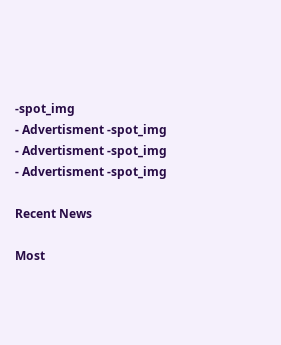-spot_img
- Advertisment -spot_img
- Advertisment -spot_img
- Advertisment -spot_img

Recent News

Most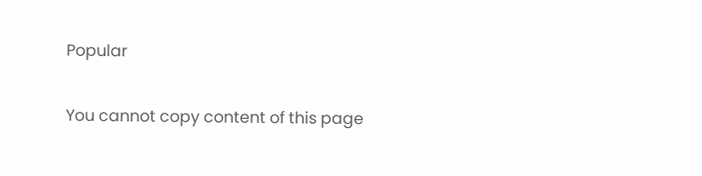Popular

You cannot copy content of this page